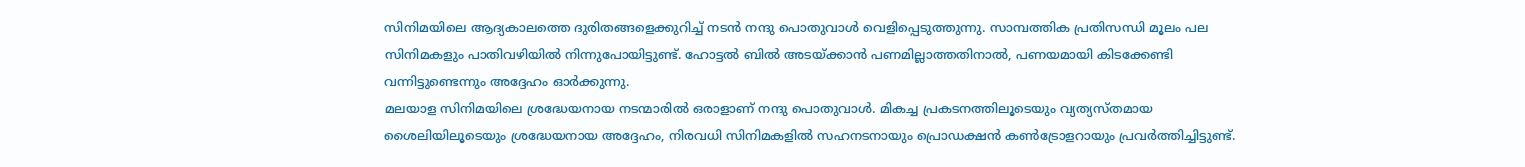സിനിമയിലെ ആദ്യകാലത്തെ ദുരിതങ്ങളെക്കുറിച്ച് നടൻ നന്ദു പൊതുവാൾ വെളിപ്പെടുത്തുന്നു. സാമ്പത്തിക പ്രതിസന്ധി മൂലം പല സിനിമകളും പാതിവഴിയിൽ നിന്നുപോയിട്ടുണ്ട്. ഹോട്ടൽ ബിൽ അടയ്ക്കാൻ പണമില്ലാത്തതിനാൽ, പണയമായി കിടക്കേണ്ടി വന്നിട്ടുണ്ടെന്നും അദ്ദേഹം ഓർക്കുന്നു.
മലയാള സിനിമയിലെ ശ്രദ്ധേയനായ നടന്മാരിൽ ഒരാളാണ് നന്ദു പൊതുവാൾ. മികച്ച പ്രകടനത്തിലൂടെയും വ്യത്യസ്തമായ ശൈലിയിലൂടെയും ശ്രദ്ധേയനായ അദ്ദേഹം, നിരവധി സിനിമകളിൽ സഹനടനായും പ്രൊഡക്ഷൻ കൺട്രോളറായും പ്രവർത്തിച്ചിട്ടുണ്ട്.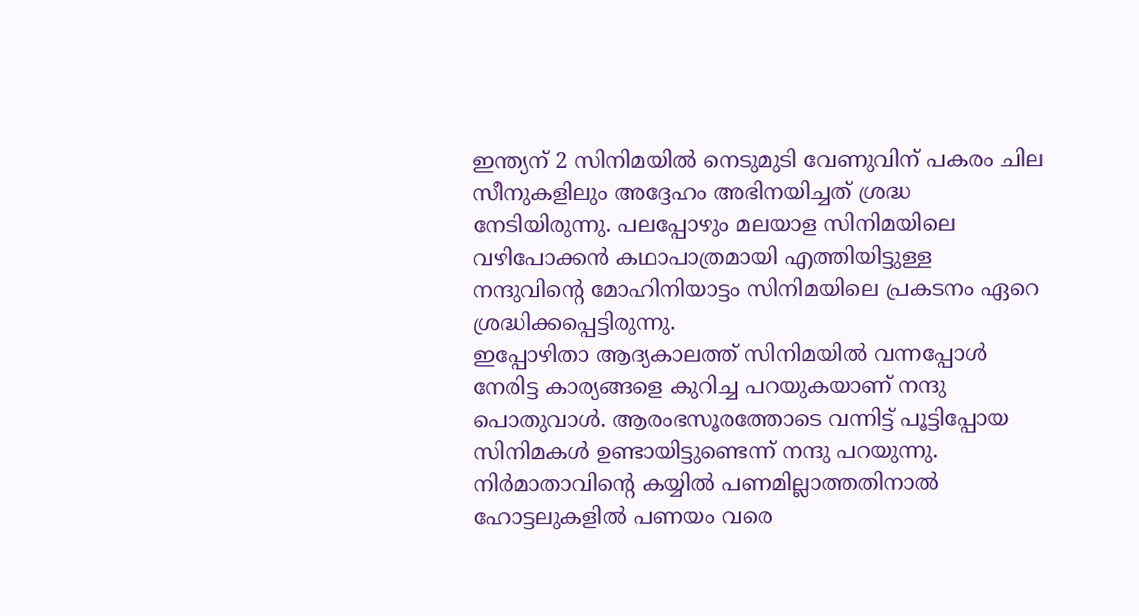ഇന്ത്യന് 2 സിനിമയിൽ നെടുമുടി വേണുവിന് പകരം ചില സീനുകളിലും അദ്ദേഹം അഭിനയിച്ചത് ശ്രദ്ധ നേടിയിരുന്നു. പലപ്പോഴും മലയാള സിനിമയിലെ വഴിപോക്കൻ കഥാപാത്രമായി എത്തിയിട്ടുള്ള നന്ദുവിന്റെ മോഹിനിയാട്ടം സിനിമയിലെ പ്രകടനം ഏറെ ശ്രദ്ധിക്കപ്പെട്ടിരുന്നു.
ഇപ്പോഴിതാ ആദ്യകാലത്ത് സിനിമയിൽ വന്നപ്പോൾ നേരിട്ട കാര്യങ്ങളെ കുറിച്ച പറയുകയാണ് നന്ദു പൊതുവാൾ. ആരംഭസൂരത്തോടെ വന്നിട്ട് പൂട്ടിപ്പോയ സിനിമകൾ ഉണ്ടായിട്ടുണ്ടെന്ന് നന്ദു പറയുന്നു. നിർമാതാവിന്റെ കയ്യിൽ പണമില്ലാത്തതിനാൽ ഹോട്ടലുകളിൽ പണയം വരെ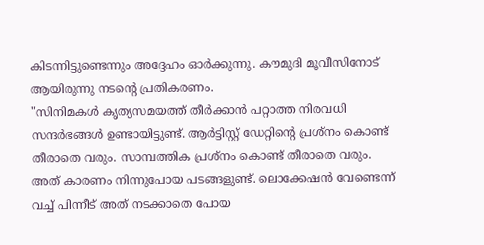കിടന്നിട്ടുണ്ടെന്നും അദ്ദേഹം ഓർക്കുന്നു. കൗമുദി മൂവീസിനോട് ആയിരുന്നു നടന്റെ പ്രതികരണം.
"സിനിമകൾ കൃത്യസമയത്ത് തീർക്കാൻ പറ്റാത്ത നിരവധി സന്ദർഭങ്ങൾ ഉണ്ടായിട്ടുണ്ട്. ആർട്ടിസ്റ്റ് ഡേറ്റിന്റെ പ്രശ്നം കൊണ്ട് തീരാതെ വരും. സാമ്പത്തിക പ്രശ്നം കൊണ്ട് തീരാതെ വരും. അത് കാരണം നിന്നുപോയ പടങ്ങളുണ്ട്. ലൊക്കേഷൻ വേണ്ടെന്ന് വച്ച് പിന്നീട് അത് നടക്കാതെ പോയ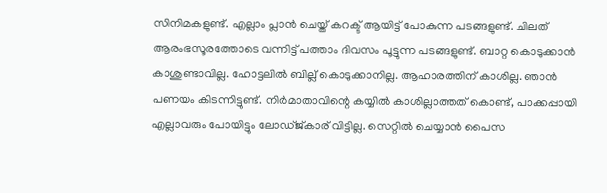സിനിമകളുണ്ട്. എല്ലാം പ്ലാൻ ചെയ്ത് കറക്ട് ആയിട്ട് പോകുന്ന പടങ്ങളുണ്ട്. ചിലത് ആരംഭസൂരത്തോടെ വന്നിട്ട് പത്താം ദിവസം പൂട്ടുന്ന പടങ്ങളുണ്ട്. ബാറ്റ കൊടുക്കാൻ കാശുണ്ടാവില്ല. ഹോട്ടലിൽ ബില്ല് കൊടുക്കാനില്ല. ആഹാരത്തിന് കാശില്ല. ഞാൻ പണയം കിടന്നിട്ടുണ്ട്. നിർമാതാവിന്റെ കയ്യിൽ കാശില്ലാത്തത് കൊണ്ട്, പാക്കപ്പായി എല്ലാവരും പോയിട്ടും ലോഡ്ജ്കാര് വിട്ടില്ല. സെറ്റിൽ ചെയ്യാൻ പൈസ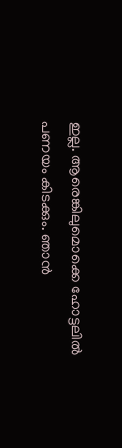ഇല്ല. ആരെങ്കിലുമൊക്കെ ഹോട്ടലിൽ പണയം കിടക്കും. ഞാൻ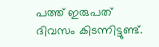പത്ത് ഇരുപത് ദിവസം കിടന്നിട്ടുണ്ട്.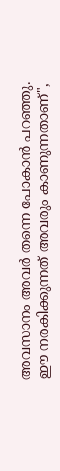അവസാനം അവർ തന്നെ പോകാൻ പറഞ്ഞു. ഈ നരകിക്കുന്നത് അവരും കാണുന്നതാണ്",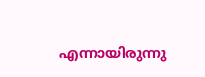എന്നായിരുന്നു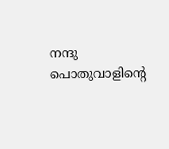നന്ദു പൊതുവാളിന്റെ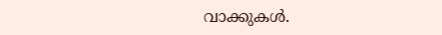വാക്കുകൾ.